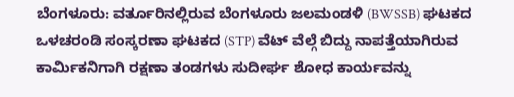ಬೆಂಗಳೂರು: ವರ್ತೂರಿನಲ್ಲಿರುವ ಬೆಂಗಳೂರು ಜಲಮಂಡಳಿ (BWSSB) ಘಟಕದ ಒಳಚರಂಡಿ ಸಂಸ್ಕರಣಾ ಘಟಕದ (STP) ವೆಟ್ ವೆಲ್ಗೆ ಬಿದ್ದು ನಾಪತ್ತೆಯಾಗಿರುವ ಕಾರ್ಮಿಕನಿಗಾಗಿ ರಕ್ಷಣಾ ತಂಡಗಳು ಸುದೀರ್ಘ ಶೋಧ ಕಾರ್ಯವನ್ನು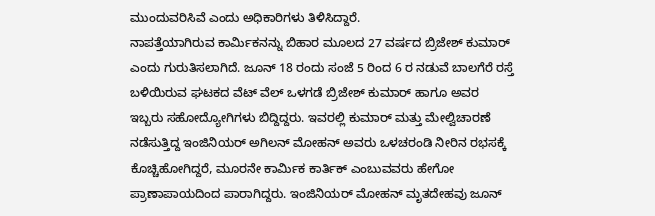ಮುಂದುವರಿಸಿವೆ ಎಂದು ಅಧಿಕಾರಿಗಳು ತಿಳಿಸಿದ್ದಾರೆ.
ನಾಪತ್ತೆಯಾಗಿರುವ ಕಾರ್ಮಿಕನನ್ನು ಬಿಹಾರ ಮೂಲದ 27 ವರ್ಷದ ಬ್ರಿಜೇಶ್ ಕುಮಾರ್ ಎಂದು ಗುರುತಿಸಲಾಗಿದೆ. ಜೂನ್ 18 ರಂದು ಸಂಜೆ 5 ರಿಂದ 6 ರ ನಡುವೆ ಬಾಲಗೆರೆ ರಸ್ತೆ ಬಳಿಯಿರುವ ಘಟಕದ ವೆಟ್ ವೆಲ್ ಒಳಗಡೆ ಬ್ರಿಜೇಶ್ ಕುಮಾರ್ ಹಾಗೂ ಅವರ ಇಬ್ಬರು ಸಹೋದ್ಯೋಗಿಗಳು ಬಿದ್ದಿದ್ದರು. ಇವರಲ್ಲಿ ಕುಮಾರ್ ಮತ್ತು ಮೇಲ್ವಿಚಾರಣೆ ನಡೆಸುತ್ತಿದ್ದ ಇಂಜಿನಿಯರ್ ಅಗಿಲನ್ ಮೋಹನ್ ಅವರು ಒಳಚರಂಡಿ ನೀರಿನ ರಭಸಕ್ಕೆ ಕೊಚ್ಚಿಹೋಗಿದ್ದರೆ, ಮೂರನೇ ಕಾರ್ಮಿಕ ಕಾರ್ತಿಕ್ ಎಂಬುವವರು ಹೇಗೋ ಪ್ರಾಣಾಪಾಯದಿಂದ ಪಾರಾಗಿದ್ದರು. ಇಂಜಿನಿಯರ್ ಮೋಹನ್ ಮೃತದೇಹವು ಜೂನ್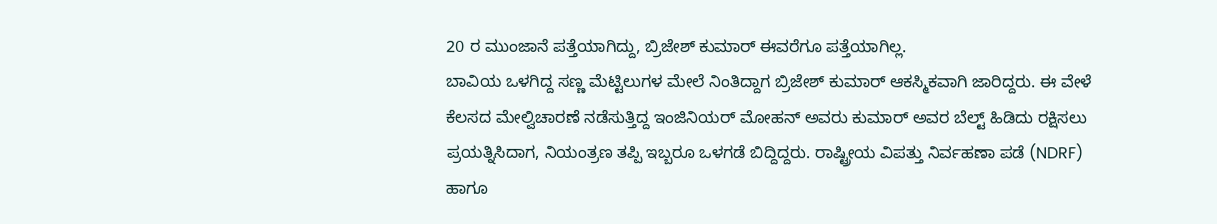20 ರ ಮುಂಜಾನೆ ಪತ್ತೆಯಾಗಿದ್ದು, ಬ್ರಿಜೇಶ್ ಕುಮಾರ್ ಈವರೆಗೂ ಪತ್ತೆಯಾಗಿಲ್ಲ.
ಬಾವಿಯ ಒಳಗಿದ್ದ ಸಣ್ಣ ಮೆಟ್ಟಿಲುಗಳ ಮೇಲೆ ನಿಂತಿದ್ದಾಗ ಬ್ರಿಜೇಶ್ ಕುಮಾರ್ ಆಕಸ್ಮಿಕವಾಗಿ ಜಾರಿದ್ದರು. ಈ ವೇಳೆ ಕೆಲಸದ ಮೇಲ್ವಿಚಾರಣೆ ನಡೆಸುತ್ತಿದ್ದ ಇಂಜಿನಿಯರ್ ಮೋಹನ್ ಅವರು ಕುಮಾರ್ ಅವರ ಬೆಲ್ಟ್ ಹಿಡಿದು ರಕ್ಷಿಸಲು ಪ್ರಯತ್ನಿಸಿದಾಗ, ನಿಯಂತ್ರಣ ತಪ್ಪಿ ಇಬ್ಬರೂ ಒಳಗಡೆ ಬಿದ್ದಿದ್ದರು. ರಾಷ್ಟ್ರೀಯ ವಿಪತ್ತು ನಿರ್ವಹಣಾ ಪಡೆ (NDRF) ಹಾಗೂ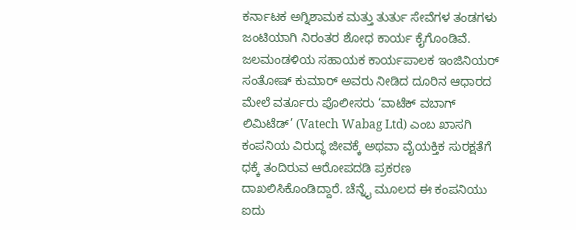ಕರ್ನಾಟಕ ಅಗ್ನಿಶಾಮಕ ಮತ್ತು ತುರ್ತು ಸೇವೆಗಳ ತಂಡಗಳು ಜಂಟಿಯಾಗಿ ನಿರಂತರ ಶೋಧ ಕಾರ್ಯ ಕೈಗೊಂಡಿವೆ.
ಜಲಮಂಡಳಿಯ ಸಹಾಯಕ ಕಾರ್ಯಪಾಲಕ ಇಂಜಿನಿಯರ್ ಸಂತೋಷ್ ಕುಮಾರ್ ಅವರು ನೀಡಿದ ದೂರಿನ ಆಧಾರದ ಮೇಲೆ ವರ್ತೂರು ಪೊಲೀಸರು ‘ವಾಟೆಕ್ ವಬಾಗ್ ಲಿಮಿಟೆಡ್’ (Vatech Wabag Ltd) ಎಂಬ ಖಾಸಗಿ ಕಂಪನಿಯ ವಿರುದ್ಧ ಜೀವಕ್ಕೆ ಅಥವಾ ವೈಯಕ್ತಿಕ ಸುರಕ್ಷತೆಗೆ ಧಕ್ಕೆ ತಂದಿರುವ ಆರೋಪದಡಿ ಪ್ರಕರಣ ದಾಖಲಿಸಿಕೊಂಡಿದ್ದಾರೆ. ಚೆನ್ನೈ ಮೂಲದ ಈ ಕಂಪನಿಯು ಐದು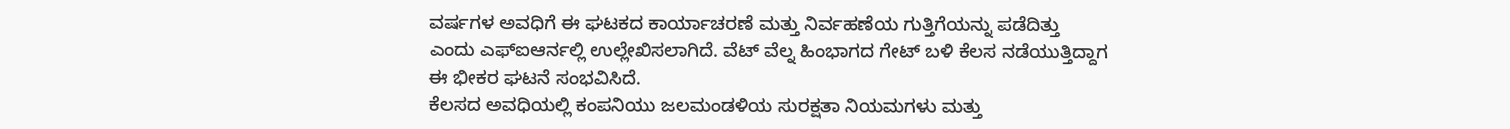ವರ್ಷಗಳ ಅವಧಿಗೆ ಈ ಘಟಕದ ಕಾರ್ಯಾಚರಣೆ ಮತ್ತು ನಿರ್ವಹಣೆಯ ಗುತ್ತಿಗೆಯನ್ನು ಪಡೆದಿತ್ತು ಎಂದು ಎಫ್ಐಆರ್ನಲ್ಲಿ ಉಲ್ಲೇಖಿಸಲಾಗಿದೆ. ವೆಟ್ ವೆಲ್ನ ಹಿಂಭಾಗದ ಗೇಟ್ ಬಳಿ ಕೆಲಸ ನಡೆಯುತ್ತಿದ್ದಾಗ ಈ ಭೀಕರ ಘಟನೆ ಸಂಭವಿಸಿದೆ.
ಕೆಲಸದ ಅವಧಿಯಲ್ಲಿ ಕಂಪನಿಯು ಜಲಮಂಡಳಿಯ ಸುರಕ್ಷತಾ ನಿಯಮಗಳು ಮತ್ತು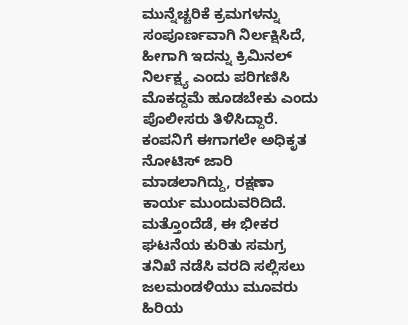ಮುನ್ನೆಚ್ಚರಿಕೆ ಕ್ರಮಗಳನ್ನು ಸಂಪೂರ್ಣವಾಗಿ ನಿರ್ಲಕ್ಷಿಸಿದೆ, ಹೀಗಾಗಿ ಇದನ್ನು ಕ್ರಿಮಿನಲ್ ನಿರ್ಲಕ್ಷ್ಯ ಎಂದು ಪರಿಗಣಿಸಿ ಮೊಕದ್ದಮೆ ಹೂಡಬೇಕು ಎಂದು ಪೊಲೀಸರು ತಿಳಿಸಿದ್ದಾರೆ. ಕಂಪನಿಗೆ ಈಗಾಗಲೇ ಅಧಿಕೃತ ನೋಟಿಸ್ ಜಾರಿ ಮಾಡಲಾಗಿದ್ದು, ರಕ್ಷಣಾ ಕಾರ್ಯ ಮುಂದುವರಿದಿದೆ. ಮತ್ತೊಂದೆಡೆ, ಈ ಭೀಕರ ಘಟನೆಯ ಕುರಿತು ಸಮಗ್ರ ತನಿಖೆ ನಡೆಸಿ ವರದಿ ಸಲ್ಲಿಸಲು ಜಲಮಂಡಳಿಯು ಮೂವರು ಹಿರಿಯ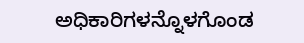ಅಧಿಕಾರಿಗಳನ್ನೊಳಗೊಂಡ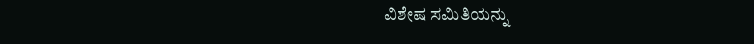ವಿಶೇಷ ಸಮಿತಿಯನ್ನು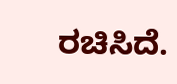ರಚಿಸಿದೆ.